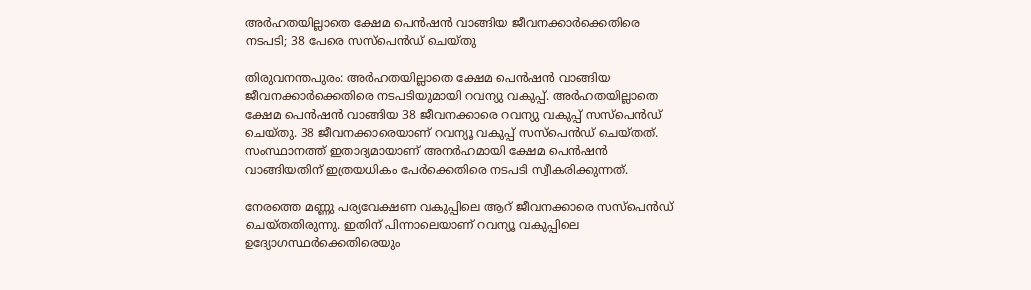അർഹതയില്ലാതെ ക്ഷേമ പെൻഷൻ വാങ്ങിയ ജീവനക്കാർക്കെതിരെ നടപടി; 38 പേരെ സസ്‌പെൻഡ് ചെയ്തു

തിരുവനന്തപുരം: അർഹതയില്ലാതെ ക്ഷേമ പെൻഷൻ വാങ്ങിയ ജീവനക്കാർക്കെതിരെ നടപടിയുമായി റവന്യു വകുപ്പ്. അർഹതയില്ലാതെ ക്ഷേമ പെൻഷൻ വാങ്ങിയ 38 ജീവനക്കാരെ റവന്യു വകുപ്പ് സസ്‌പെൻഡ് ചെയ്തു. 38 ജീവനക്കാരെയാണ് റവന്യൂ വകുപ്പ് സസ്‌പെൻഡ് ചെയ്തത്. സംസ്ഥാനത്ത് ഇതാദ്യമായാണ് അനർഹമായി ക്ഷേമ പെൻഷൻ വാങ്ങിയതിന് ഇത്രയധികം പേർക്കെതിരെ നടപടി സ്വീകരിക്കുന്നത്.

നേരത്തെ മണ്ണു പര്യവേക്ഷണ വകുപ്പിലെ ആറ് ജീവനക്കാരെ സസ്‌പെൻഡ് ചെയ്തതിരുന്നു. ഇതിന് പിന്നാലെയാണ് റവന്യൂ വകുപ്പിലെ ഉദ്യോഗസ്ഥർക്കെതിരെയും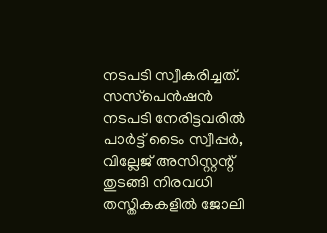നടപടി സ്വീകരിച്ചത്. സസ്‌പെൻഷൻ നടപടി നേരിട്ടവരിൽ പാർട്ട് ടൈം സ്വീപ്പർ, വില്ലേജ് അസിസ്റ്റന്റ് തുടങ്ങി നിരവധി തസ്തികകളിൽ ജോലി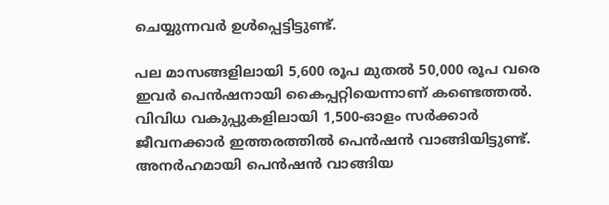ചെയ്യുന്നവർ ഉൾപ്പെട്ടിട്ടുണ്ട്.

പല മാസങ്ങളിലായി 5,600 രൂപ മുതൽ 50,000 രൂപ വരെ ഇവർ പെൻഷനായി കൈപ്പറ്റിയെന്നാണ് കണ്ടെത്തൽ. വിവിധ വകുപ്പുകളിലായി 1,500-ഓളം സർക്കാർ ജീവനക്കാർ ഇത്തരത്തിൽ പെൻഷൻ വാങ്ങിയിട്ടുണ്ട്. അനർഹമായി പെൻഷൻ വാങ്ങിയ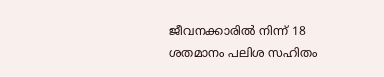ജീവനക്കാരിൽ നിന്ന് 18 ശതമാനം പലിശ സഹിതം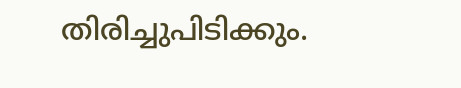തിരിച്ചുപിടിക്കും.